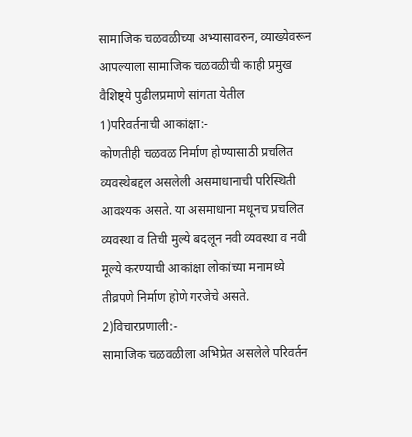सामाजिक चळवळीच्या अभ्यासावरुन, व्याख्येवरून आपल्याला सामाजिक चळवळीची काही प्रमुख वैशिष्ट्ये पुढीलप्रमाणे सांगता येतील
1)परिवर्तनाची आकांक्षा:-
कोणतीही चळवळ निर्माण होण्यासाठी प्रचलित व्यवस्थेबद्दल असलेली असमाधानाची परिस्थिती आवश्यक असते. या असमाधाना मधूनच प्रचलित व्यवस्था व तिची मुल्ये बदलून नवी व्यवस्था व नवी मूल्ये करण्याची आकांक्षा लोकांच्या मनामध्ये तीव्रपणे निर्माण होणे गरजेचे असते.
2)विचारप्रणाली:-
सामाजिक चळवळीला अभिप्रेत असलेले परिवर्तन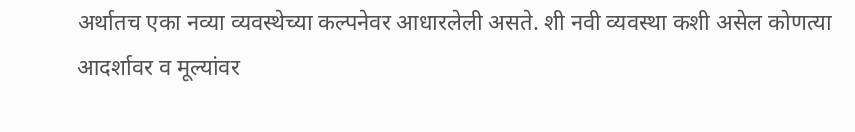अर्थातच एका नव्या व्यवस्थेच्या कल्पनेवर आधारलेली असते. शी नवी व्यवस्था कशी असेल कोणत्या आदर्शावर व मूल्यांवर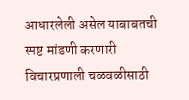आधारलेली असेल याबाबतची स्पष्ट मांडणी करणारी विचारप्रणाली चळवळीसाठी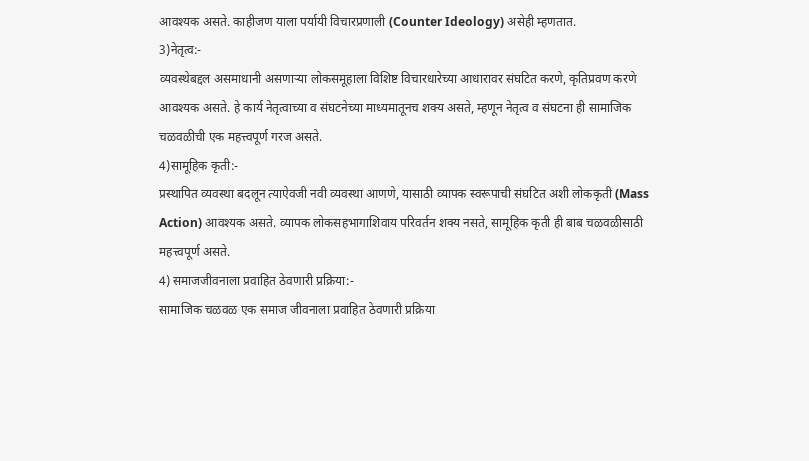आवश्यक असते. काहीजण याला पर्यायी विचारप्रणाली (Counter Ideology) असेही म्हणतात.
3)नेतृत्व:-
व्यवस्थेबद्दल असमाधानी असणाऱ्या लोकसमूहाला विशिष्ट विचारधारेच्या आधारावर संघटित करणे, कृतिप्रवण करणे आवश्यक असते. हे कार्य नेतृत्वाच्या व संघटनेच्या माध्यमातूनच शक्य असते, म्हणून नेतृत्व व संघटना ही सामाजिक चळवळीची एक महत्त्वपूर्ण गरज असते.
4)सामूहिक कृती:-
प्रस्थापित व्यवस्था बदलून त्याऐवजी नवी व्यवस्था आणणे, यासाठी व्यापक स्वरूपाची संघटित अशी लोककृती (Mass Action) आवश्यक असते. व्यापक लोकसहभागाशिवाय परिवर्तन शक्य नसते, सामूहिक कृती ही बाब चळवळीसाठी महत्त्वपूर्ण असते.
4) समाजजीवनाला प्रवाहित ठेवणारी प्रक्रिया:-
सामाजिक चळवळ एक समाज जीवनाला प्रवाहित ठेवणारी प्रक्रिया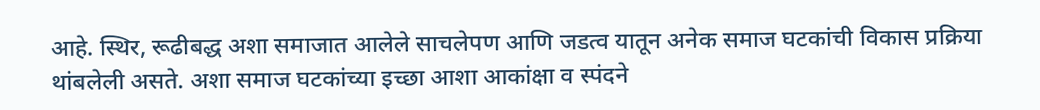आहे. स्थिर, रूढीबद्ध अशा समाजात आलेले साचलेपण आणि जडत्व यातून अनेक समाज घटकांची विकास प्रक्रिया थांबलेली असते. अशा समाज घटकांच्या इच्छा आशा आकांक्षा व स्पंदने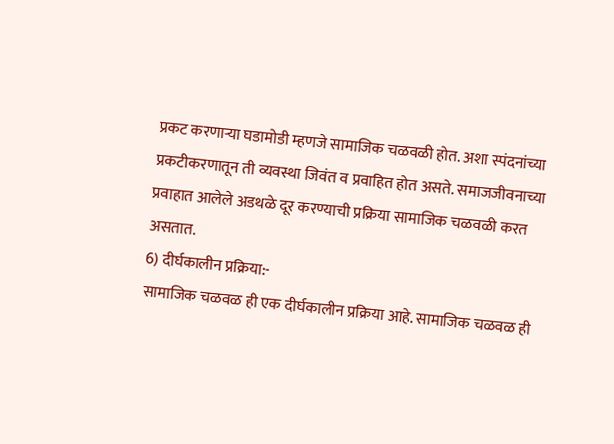प्रकट करणाऱ्या घडामोडी म्हणजे सामाजिक चळवळी होत. अशा स्पंदनांच्या प्रकटीकरणातून ती व्यवस्था जिवंत व प्रवाहित होत असते. समाजजीवनाच्या प्रवाहात आलेले अडथळे दूर करण्याची प्रक्रिया सामाजिक चळवळी करत असतात.
6) दीर्घकालीन प्रक्रिया:-
सामाजिक चळवळ ही एक दीर्घकालीन प्रक्रिया आहे. सामाजिक चळवळ ही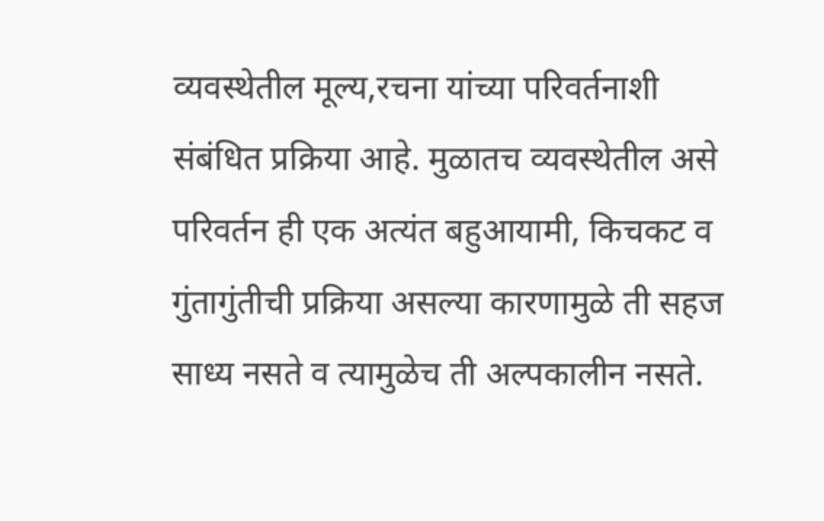व्यवस्थेतील मूल्य,रचना यांच्या परिवर्तनाशी संबंधित प्रक्रिया आहे. मुळातच व्यवस्थेतील असे परिवर्तन ही एक अत्यंत बहुआयामी, किचकट व गुंतागुंतीची प्रक्रिया असल्या कारणामुळे ती सहज साध्य नसते व त्यामुळेच ती अल्पकालीन नसते.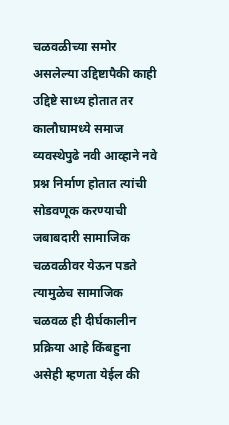चळवळीच्या समोर असलेल्या उद्दिष्टापैकी काही उद्दिष्टे साध्य होतात तर कालौघामध्ये समाज व्यवस्थेपुढे नवी आव्हाने नवे प्रश्न निर्माण होतात त्यांची सोडवणूक करण्याची जबाबदारी सामाजिक चळवळीवर येऊन पडते त्यामुळेच सामाजिक चळवळ ही दीर्घकालीन प्रक्रिया आहे किंबहुना असेही म्हणता येईल की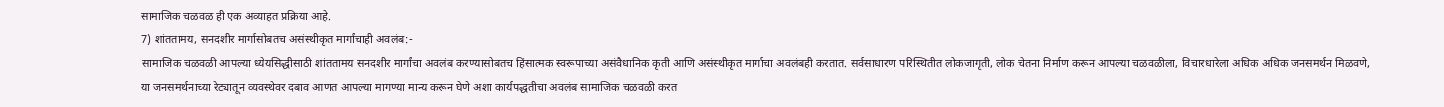सामाजिक चळवळ ही एक अव्याहत प्रक्रिया आहे.
7) शांततामय, सनदशीर मार्गासोबतच असंस्थीकृत मार्गांचाही अवलंब:-
सामाजिक चळवळी आपल्या ध्येयसिद्धीसाठी शांततामय सनदशीर मार्गांचा अवलंब करण्यासोबतच हिंसात्मक स्वरूपाच्या असंवैधानिक कृती आणि असंस्थीकृत मार्गाचा अवलंबही करतात. सर्वसाधारण परिस्थितीत लोकजागृती, लोक चेतना निर्माण करून आपल्या चळवळीला, विचारधारेला अधिक अधिक जनसमर्थन मिळवणे, या जनसमर्थनाच्या रेट्यातून व्यवस्थेवर दबाव आणत आपल्या मागण्या मान्य करून घेणे अशा कार्यपद्धतीचा अवलंब सामाजिक चळवळी करत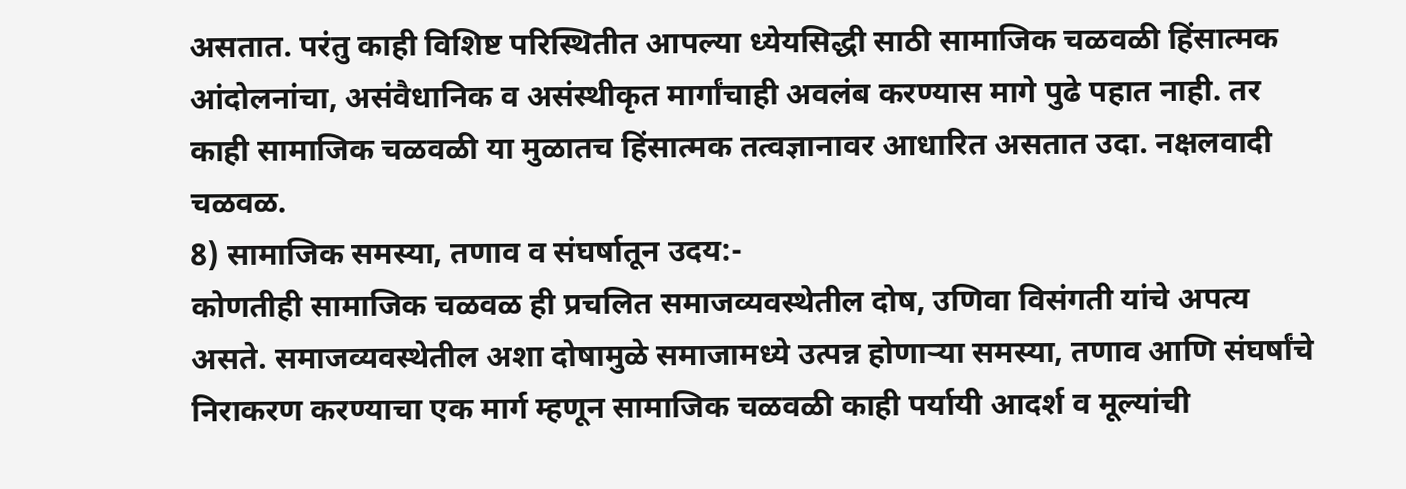असतात. परंतु काही विशिष्ट परिस्थितीत आपल्या ध्येयसिद्धी साठी सामाजिक चळवळी हिंसात्मक आंदोलनांचा, असंवैधानिक व असंस्थीकृत मार्गांचाही अवलंब करण्यास मागे पुढे पहात नाही. तर काही सामाजिक चळवळी या मुळातच हिंसात्मक तत्वज्ञानावर आधारित असतात उदा. नक्षलवादी चळवळ.
8) सामाजिक समस्या, तणाव व संघर्षातून उदय:-
कोणतीही सामाजिक चळवळ ही प्रचलित समाजव्यवस्थेतील दोष, उणिवा विसंगती यांचे अपत्य असते. समाजव्यवस्थेतील अशा दोषामुळे समाजामध्ये उत्पन्न होणाऱ्या समस्या, तणाव आणि संघर्षांचे निराकरण करण्याचा एक मार्ग म्हणून सामाजिक चळवळी काही पर्यायी आदर्श व मूल्यांची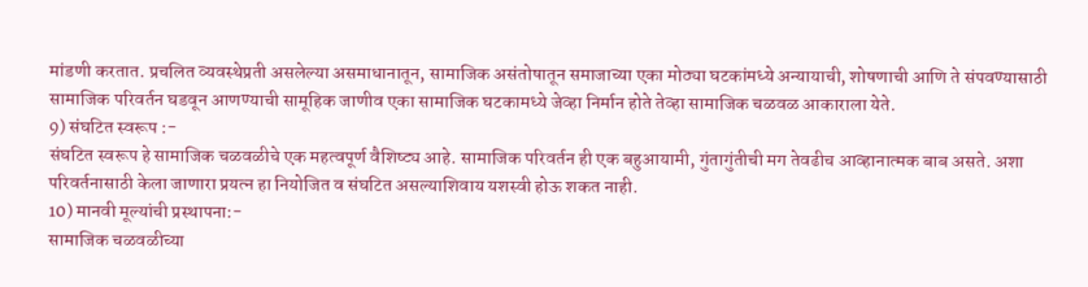मांडणी करतात. प्रचलित व्यवस्थेप्रती असलेल्या असमाधानातून, सामाजिक असंतोषातून समाजाच्या एका मोठ्या घटकांमध्ये अन्यायाची, शोषणाची आणि ते संपवण्यासाठी सामाजिक परिवर्तन घडवून आणण्याची सामूहिक जाणीव एका सामाजिक घटकामध्ये जेव्हा निर्मान होते तेव्हा सामाजिक चळवळ आकाराला येते.
9) संघटित स्वरूप :-
संघटित स्वरूप हे सामाजिक चळवळीचे एक महत्वपूर्ण वैशिष्ट्य आहे. सामाजिक परिवर्तन ही एक बहुआयामी, गुंतागुंतीची मग तेवढीच आव्हानात्मक बाब असते. अशा परिवर्तनासाठी केला जाणारा प्रयत्न हा नियोजित व संघटित असल्याशिवाय यशस्वी होऊ शकत नाही.
10) मानवी मूल्यांची प्रस्थापना:-
सामाजिक चळवळीच्या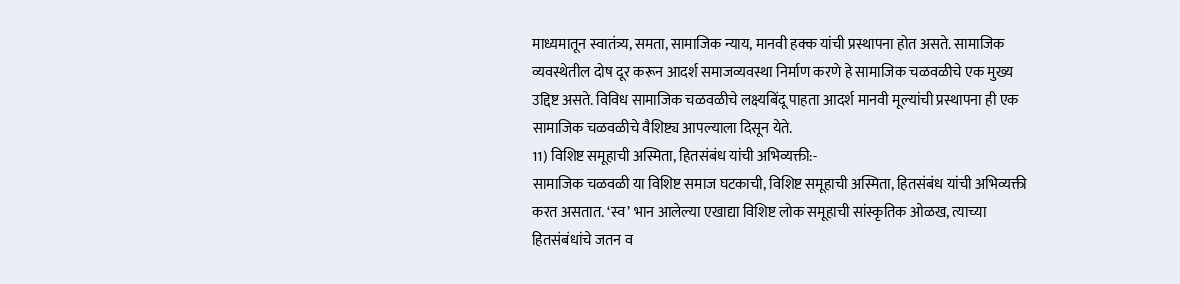माध्यमातून स्वातंत्र्य, समता, सामाजिक न्याय, मानवी हक्क यांची प्रस्थापना होत असते. सामाजिक व्यवस्थेतील दोष दूर करून आदर्श समाजव्यवस्था निर्माण करणे हे सामाजिक चळवळीचे एक मुख्य उद्दिष्ट असते. विविध सामाजिक चळवळीचे लक्ष्यबिंदू पाहता आदर्श मानवी मूल्यांची प्रस्थापना ही एक सामाजिक चळवळीचे वैशिष्ट्य आपल्याला दिसून येते.
11) विशिष्ट समूहाची अस्मिता, हितसंबंध यांची अभिव्यक्ती:-
सामाजिक चळवळी या विशिष्ट समाज घटकाची, विशिष्ट समूहाची अस्मिता, हितसंबंध यांची अभिव्यक्ती करत असतात. ‘स्व’ भान आलेल्या एखाद्या विशिष्ट लोक समूहाची सांस्कृतिक ओळख, त्याच्या हितसंबंधांचे जतन व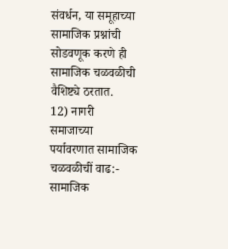संवर्धन, या समूहाच्या सामाजिक प्रश्नांची सोडवणूक करणे ही सामाजिक चळवळीची वैशिष्ट्ये ठरतात.
12) नागरी समाजाच्या पर्यावरणात सामाजिक चळवळीचीं वाढ:-
सामाजिक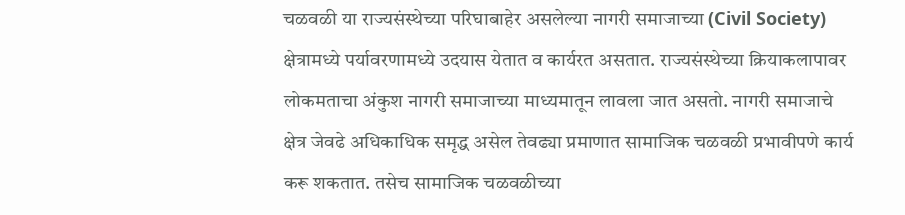चळवळी या राज्यसंस्थेच्या परिघाबाहेर असलेल्या नागरी समाजाच्या (Civil Society) क्षेत्रामध्ये पर्यावरणामध्ये उदयास येतात व कार्यरत असतात. राज्यसंस्थेच्या क्रियाकलापावर लोकमताचा अंकुश नागरी समाजाच्या माध्यमातून लावला जात असतो. नागरी समाजाचे क्षेत्र जेवढे अधिकाधिक समृद्ध असेल तेवढ्या प्रमाणात सामाजिक चळवळी प्रभावीपणे कार्य करू शकतात. तसेच सामाजिक चळवळीच्या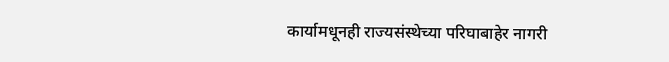कार्यामधूनही राज्यसंस्थेच्या परिघाबाहेर नागरी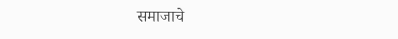समाजाचे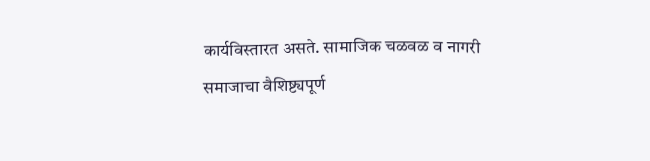कार्यविस्तारत असते. सामाजिक चळवळ व नागरी समाजाचा वैशिष्ट्यपूर्ण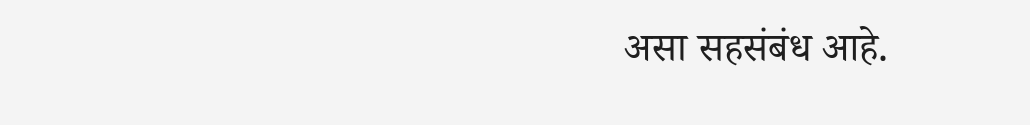असा सहसंबंध आहे.